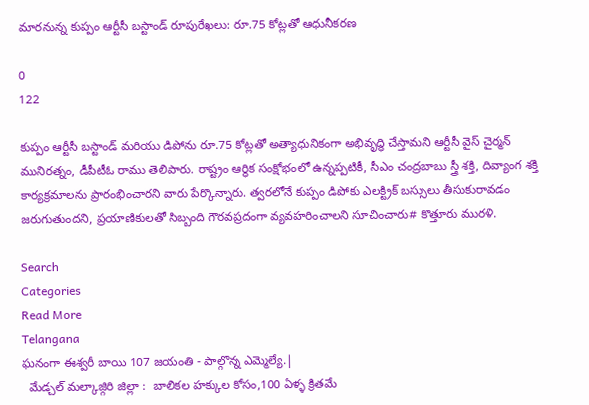మారనున్న కుప్పం ఆర్టీసీ బస్టాండ్ రూపురేఖలు: రూ.75 కోట్లతో ఆధునీకరణ

0
122

కుప్పం ఆర్టీసీ బస్టాండ్ మరియు డిపోను రూ.75 కోట్లతో అత్యాధునికంగా అభివృద్ధి చేస్తామని ఆర్టీసీ వైస్ చైర్మన్ మునిరత్నం, డీపీటీఓ రాము తెలిపారు. రాష్ట్రం ఆర్థిక సంక్షోభంలో ఉన్నప్పటికీ, సీఎం చంద్రబాబు స్త్రీ శక్తి, దివ్యాంగ శక్తి కార్యక్రమాలను ప్రారంభించారని వారు పేర్కొన్నారు. త్వరలోనే కుప్పం డిపోకు ఎలక్ట్రిక్ బస్సులు తీసుకురావడం జరుగుతుందని, ప్రయాణికులతో సిబ్బంది గౌరవప్రదంగా వ్యవహరించాలని సూచించారు# కొత్తూరు మురళి.

Search
Categories
Read More
Telangana
ఘనంగా ఈశ్వరీ బాయి 107 జయంతి - పాల్గొన్న ఎమ్మెల్యే.|
  మేడ్చల్ మల్కాజ్గిరి జిల్లా :  బాలికల హక్కుల కోసం,100 ఏళ్ళ క్రితమే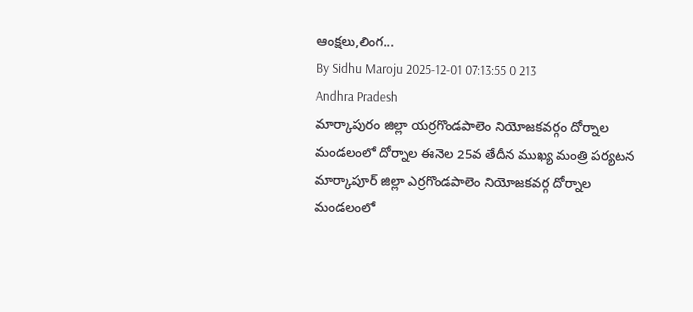ఆంక్షలు,లింగ...
By Sidhu Maroju 2025-12-01 07:13:55 0 213
Andhra Pradesh
మార్కాపురం జిల్లా యర్రగొండపాలెం నియోజకవర్గం దోర్నాల మండలంలో దోర్నాల ఈనెల 25వ తేదీన ముఖ్య మంత్రి పర్యటన
మార్కాపూర్ జిల్లా ఎర్రగొండపాలెం నియోజకవర్గ దోర్నాల మండలంలో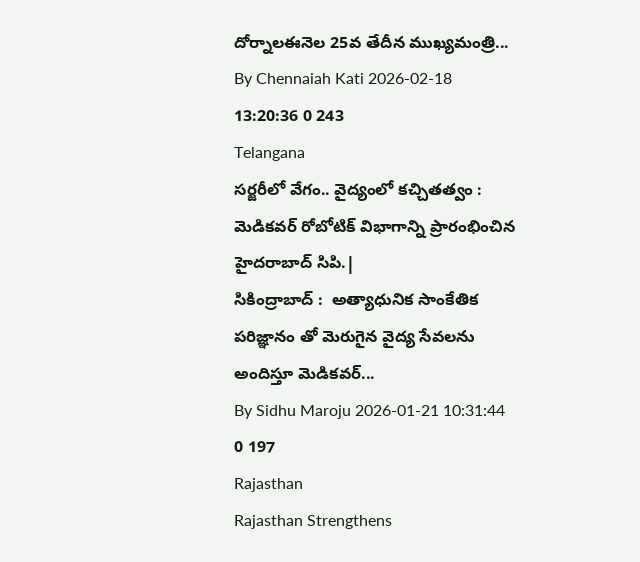దోర్నాలఈనెల 25వ తేదీన ముఖ్యమంత్రి...
By Chennaiah Kati 2026-02-18 13:20:36 0 243
Telangana
సర్జరీలో వేగం.. వైద్యంలో కచ్చితత్వం : మెడికవర్ రోబోటిక్ విభాగాన్ని ప్రారంభించిన హైదరాబాద్ సిపి.|
సికింద్రాబాద్ :  అత్యాధునిక సాంకేతిక పరిజ్ఞానం తో మెరుగైన వైద్య సేవలను అందిస్తూ మెడికవర్...
By Sidhu Maroju 2026-01-21 10:31:44 0 197
Rajasthan
Rajasthan Strengthens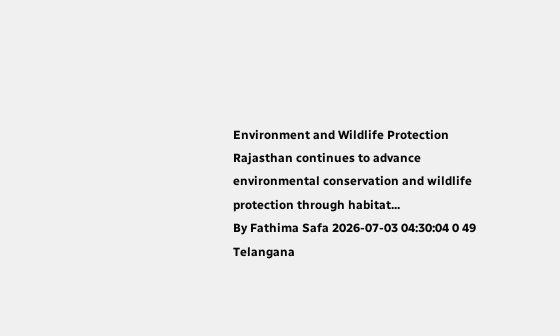Environment and Wildlife Protection
Rajasthan continues to advance environmental conservation and wildlife protection through habitat...
By Fathima Safa 2026-07-03 04:30:04 0 49
Telangana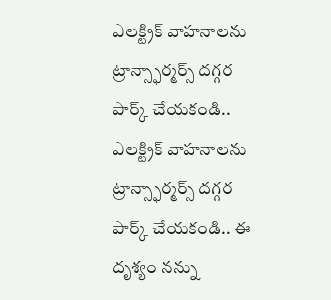ఎలక్ట్రిక్ వాహనాలను ట్రాన్స్ఫార్మర్స్ దగ్గర పార్క్ చేయకండి..
ఎలక్ట్రిక్ వాహనాలను ట్రాన్స్ఫార్మర్స్ దగ్గర పార్క్ చేయకండి.. ఈ దృశ్యం నన్ను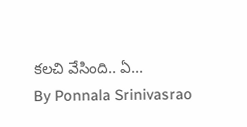కలచి వేసింది.. ఏ...
By Ponnala Srinivasrao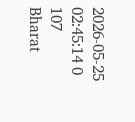2026-05-25 02:45:14 0 107
Bharat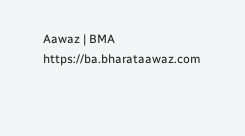Aawaz | BMA https://ba.bharataawaz.com